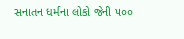સનાતન ધર્મના લોકો જેની ૫૦૦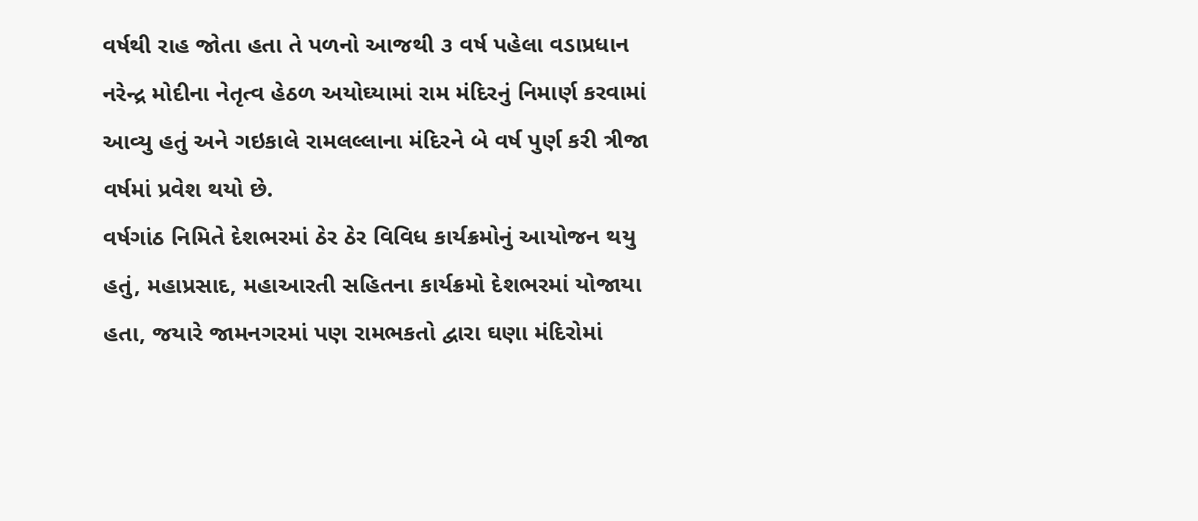વર્ષથી રાહ જોતા હતા તે પળનો આજથી ૩ વર્ષ પહેલા વડાપ્રધાન નરેન્દ્ર મોદીના નેતૃત્વ હેઠળ અયોઘ્યામાં રામ મંદિરનું નિમાર્ણ કરવામાં આવ્યુ હતું અને ગઇકાલે રામલલ્લાના મંદિરને બે વર્ષ પુર્ણ કરી ત્રીજા વર્ષમાં પ્રવેશ થયો છે.
વર્ષગાંઠ નિમિતે દેશભરમાં ઠેર ઠેર વિવિધ કાર્યક્રમોનું આયોજન થયુ હતું, મહાપ્રસાદ, મહાઆરતી સહિતના કાર્યક્રમો દેશભરમાં યોજાયા હતા, જયારે જામનગરમાં પણ રામભકતો દ્વારા ઘણા મંદિરોમાં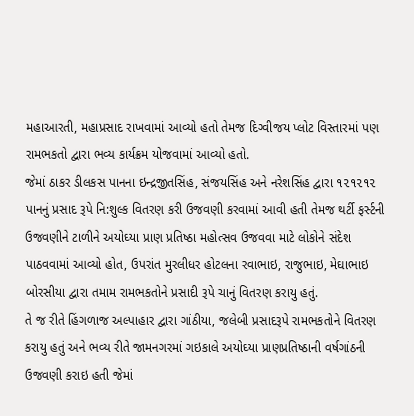મહાઆરતી, મહાપ્રસાદ રાખવામાં આવ્યો હતો તેમજ દિગ્વીજય પ્લોટ વિસ્તારમાં પણ રામભકતો દ્વારા ભવ્ય કાર્યક્રમ યોજવામાં આવ્યો હતો.
જેમાં ઠાકર ડીલકસ પાનના ઇન્દ્રજીતસિંહ, સંજયસિંહ અને નરેશસિંહ દ્વારા ૧૨૧૨૧૨ પાનનું પ્રસાદ રૂપે નિ:શુલ્ક વિતરણ કરી ઉજવણી કરવામાં આવી હતી તેમજ થર્ટી ફર્સ્ટની ઉજવણીને ટાળીને અયોઘ્યા પ્રાણ પ્રતિષ્ઠા મહોત્સવ ઉજવવા માટે લોકોને સંદેશ પાઠવવામાં આવ્યો હોત, ઉપરાંત મુરલીધર હોટલના રવાભાઇ, રાજુભાઇ, મેઘાભાઇ બોરસીયા દ્વારા તમામ રામભકતોને પ્રસાદી રૂપે ચાનું વિતરણ કરાયુ હતું.
તે જ રીતે હિંગળાજ અલ્પાહાર દ્વારા ગાંઠીયા, જલેબી પ્રસાદરૂપે રામભકતોને વિતરણ કરાયુ હતું અને ભવ્ય રીતે જામનગરમાં ગઇકાલે અયોઘ્યા પ્રાણપ્રતિષ્ઠાની વર્ષગાંઠની ઉજવણી કરાઇ હતી જેમાં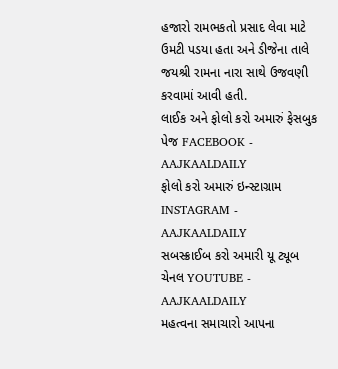હજારો રામભકતો પ્રસાદ લેવા માટે ઉમટી પડયા હતા અને ડીજેના તાલે જયશ્રી રામના નારા સાથે ઉજવણી કરવામાં આવી હતી.
લાઈક અને ફોલો કરો અમારું ફેસબુક પેજ FACEBOOK - AAJKAALDAILY
ફોલો કરો અમારું ઇન્સ્ટાગ્રામ INSTAGRAM - AAJKAALDAILY
સબસ્ક્રાઈબ કરો અમારી યૂ ટ્યૂબ ચેનલ YOUTUBE - AAJKAALDAILY
મહત્વના સમાચારો આપના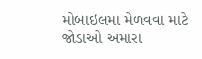મોબાઇલમા મેળવવા માટે જોડાઓ અમારા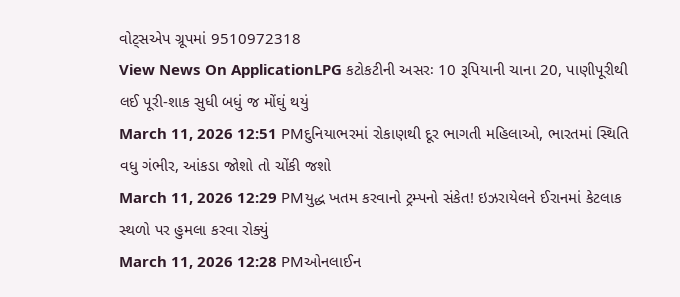વોટ્સએપ ગ્રૂપમાં 9510972318
View News On ApplicationLPG કટોકટીની અસરઃ 10 રૂપિયાની ચાના 20, પાણીપૂરીથી લઈ પૂરી-શાક સુધી બધું જ મોંઘું થયું
March 11, 2026 12:51 PMદુનિયાભરમાં રોકાણથી દૂર ભાગતી મહિલાઓ, ભારતમાં સ્થિતિ વધુ ગંભીર, આંકડા જોશો તો ચોંકી જશો
March 11, 2026 12:29 PMયુદ્ધ ખતમ કરવાનો ટ્રમ્પનો સંકેત! ઇઝરાયેલને ઈરાનમાં કેટલાક સ્થળો પર હુમલા કરવા રોક્યું
March 11, 2026 12:28 PMઓનલાઈન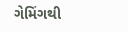ગેમિંગથી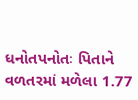ધનોતપનોતઃ પિતાને વળતરમાં મળેલા 1.77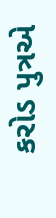કરોડ પુત્રએ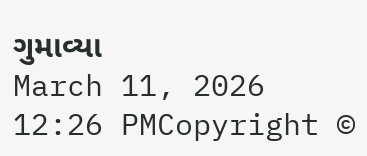ગુમાવ્યા
March 11, 2026 12:26 PMCopyright ©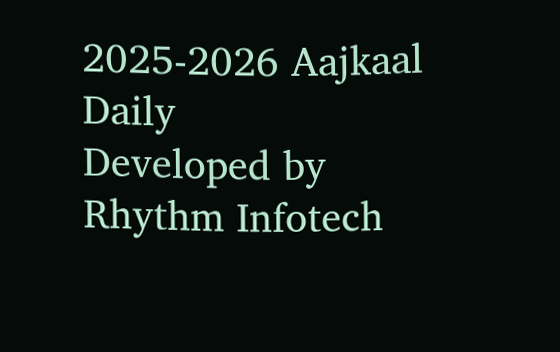2025-2026 Aajkaal Daily
Developed by Rhythm Infotech